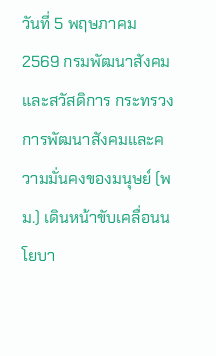วันที่ 5 พฤษภาคม 2569 กรมพัฒนาสังคมและสวัสดิการ กระทรวงการพัฒนาสังคมและความมั่นคงของมนุษย์ (พม.) เดินหน้าขับเคลื่อนนโยบา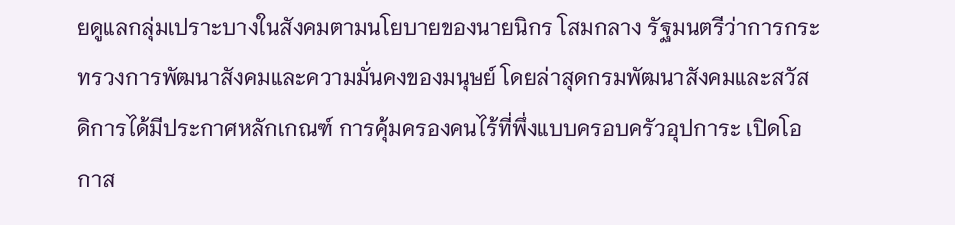ยดูแลกลุ่มเปราะบางในสังคมตามนโยบายของนายนิกร โสมกลาง รัฐมนตรีว่าการกระทรวงการพัฒนาสังคมและความมั่นคงของมนุษย์ โดยล่าสุดกรมพัฒนาสังคมและสวัสดิการได้มีประกาศหลักเกณฑ์ การคุ้มครองคนไร้ที่พึ่งแบบครอบครัวอุปการะ เปิดโอกาส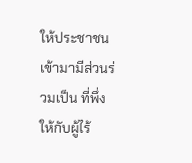ให้ประชาชนเข้ามามีส่วนร่วมเป็น ที่พึ่ง ให้กับผู้ไร้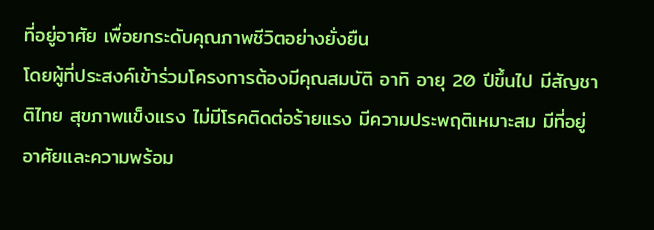ที่อยู่อาศัย เพื่อยกระดับคุณภาพชีวิตอย่างยั่งยืน
โดยผู้ที่ประสงค์เข้าร่วมโครงการต้องมีคุณสมบัติ อาทิ อายุ 20 ปีขึ้นไป มีสัญชาติไทย สุขภาพแข็งแรง ไม่มีโรคติดต่อร้ายแรง มีความประพฤติเหมาะสม มีที่อยู่อาศัยและความพร้อม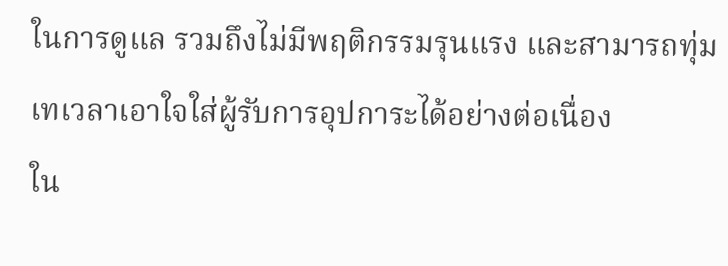ในการดูแล รวมถึงไม่มีพฤติกรรมรุนแรง และสามารถทุ่มเทเวลาเอาใจใส่ผู้รับการอุปการะได้อย่างต่อเนื่อง
ใน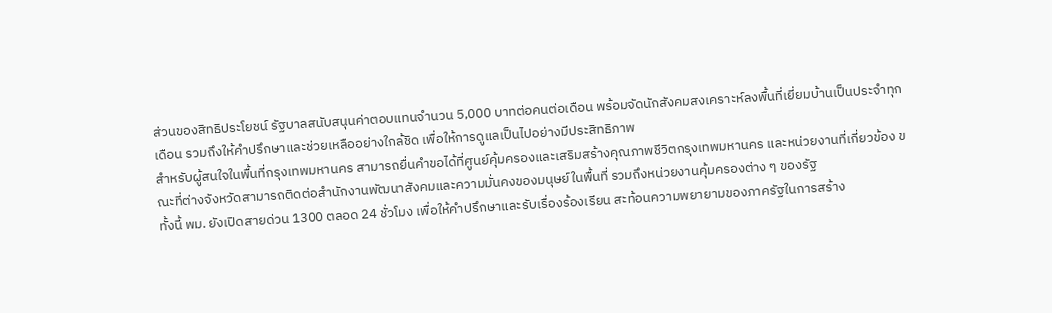ส่วนของสิทธิประโยชน์ รัฐบาลสนับสนุนค่าตอบแทนจำนวน 5,000 บาทต่อคนต่อเดือน พร้อมจัดนักสังคมสงเคราะห์ลงพื้นที่เยี่ยมบ้านเป็นประจำทุกเดือน รวมถึงให้คำปรึกษาและช่วยเหลืออย่างใกล้ชิด เพื่อให้การดูแลเป็นไปอย่างมีประสิทธิภาพ
สำหรับผู้สนใจในพื้นที่กรุงเทพมหานคร สามารถยื่นคำขอได้ที่ศูนย์คุ้มครองและเสริมสร้างคุณภาพชีวิตกรุงเทพมหานคร และหน่วยงานที่เกี่ยวข้อง ขณะที่ต่างจังหวัดสามารถติดต่อสำนักงานพัฒนาสังคมและความมั่นคงของมนุษย์ในพื้นที่ รวมถึงหน่วยงานคุ้มครองต่าง ๆ ของรัฐ
ทั้งนี้ พม. ยังเปิดสายด่วน 1300 ตลอด 24 ชั่วโมง เพื่อให้คำปรึกษาและรับเรื่องร้องเรียน สะท้อนความพยายามของภาครัฐในการสร้าง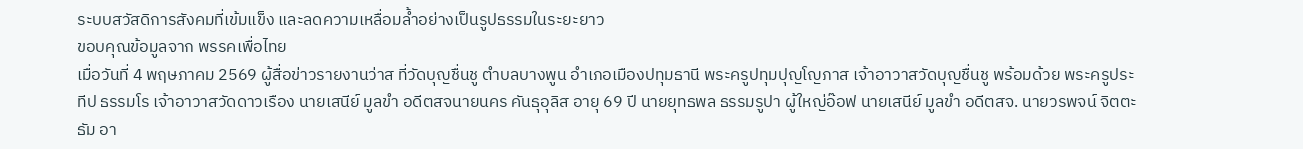ระบบสวัสดิการสังคมที่เข้มแข็ง และลดความเหลื่อมล้ำอย่างเป็นรูปธรรมในระยะยาว
ขอบคุณข้อมูลจาก พรรคเพื่อไทย
เมื่อวันที่ 4 พฤษภาคม 2569 ผู้สื่อข่าวรายงานว่าส ที่วัดบุญชื่นชู ตำบลบางพูน อำเภอเมืองปทุมธานี พระครูปทุมปุญโญภาส เจ้าอาวาสวัดบุญชื่นชู พร้อมด้วย พระครูประทีป ธรรมโร เจ้าอาวาสวัดดาวเรือง นายเสนีย์ มูลขำ อดีตสจนายนคร คันธุอุลิส อายุ 69 ปี นายยุทธพล ธรรมรูปา ผู้ใหญ่อ๊อฟ นายเสนีย์ มูลขำ อดีตสจ. นายวรพจน์ จิตตะธัม อา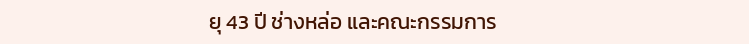ยุ 43 ปี ช่างหล่อ และคณะกรรมการ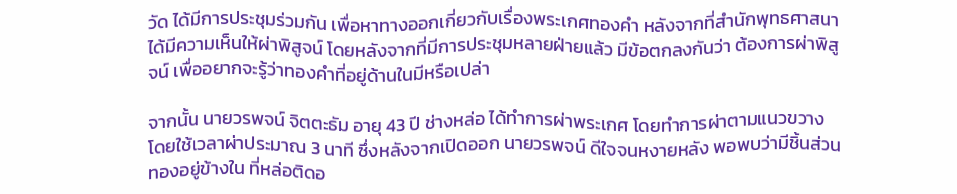วัด ได้มีการประชุมร่วมกัน เพื่อหาทางออกเกี่ยวกับเรื่องพระเกศทองคำ หลังจากที่สำนักพุทธศาสนา ได้มีความเห็นให้ผ่าพิสูจน์ โดยหลังจากที่มีการประชุมหลายฝ่ายแล้ว มีข้อตกลงกันว่า ต้องการผ่าพิสูจน์ เพื่ออยากจะรู้ว่าทองคำที่อยู่ด้านในมีหรือเปล่า

จากนั้น นายวรพจน์ จิตตะธัม อายุ 43 ปี ช่างหล่อ ได้ทำการผ่าพระเกศ โดยทำการผ่าตามแนวขวาง โดยใช้เวลาผ่าประมาณ 3 นาที ซึ่งหลังจากเปิดออก นายวรพจน์ ดีใจจนหงายหลัง พอพบว่ามีชิ้นส่วนทองอยู่ข้างใน ที่หล่อติดอ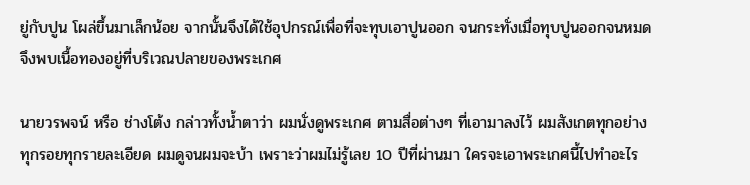ยู่กับปูน โผล่ขึ้นมาเล็กน้อย จากนั้นจึงได้ใช้อุปกรณ์เพื่อที่จะทุบเอาปูนออก จนกระทั่งเมื่อทุบปูนออกจนหมดจึงพบเนื้อทองอยู่ที่บริเวณปลายของพระเกศ

นายวรพจน์ หรือ ช่างโต้ง กล่าวทั้งน้ำตาว่า ผมนั่งดูพระเกศ ตามสื่อต่างๆ ที่เอามาลงไว้ ผมสังเกตทุกอย่างทุกรอยทุกรายละเอียด ผมดูจนผมจะบ้า เพราะว่าผมไม่รู้เลย 10 ปีที่ผ่านมา ใครจะเอาพระเกศนี้ไปทำอะไร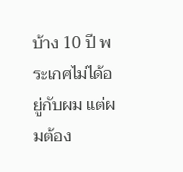บ้าง 10 ปี พระเกศไม่ได้อยู่กับผม แต่ผมต้อง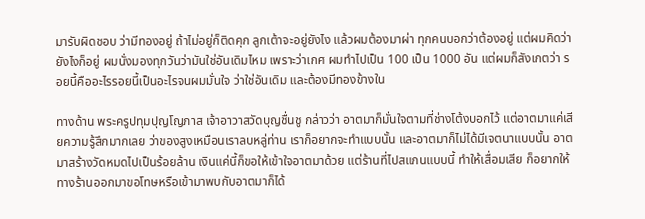มารับผิดชอบ ว่ามีทองอยู่ ถ้าไม่อยู่ก็ติดคุก ลูกเต้าจะอยู่ยังไง แล้วผมต้องมาผ่า ทุกคนบอกว่าต้องอยู่ แต่ผมคิดว่ายังไงก็อยู่ ผมนั่งมองทุกวันว่ามันใช่อันเดิมไหม เพราะว่าเกศ ผมทำไปเป็น 100 เป็น 1000 อัน แต่ผมก็สังเกตว่า รอยนี้คืออะไรรอยนี้เป็นอะไรจนผมมั่นใจ ว่าใช่อันเดิม และต้องมีทองข้างใน

ทางด้าน พระครูปทุมปุญโญภาส เจ้าอาวาสวัดบุญชื่นชู กล่าวว่า อาตมาก็มั่นใจตามที่ช่างโต้งบอกไว้ แต่อาตมาแค่เสียความรู้สึกมากเลย ว่าของสูงเหมือนเราลบหลู่ท่าน เราก็อยากจะทำแบบนั้น และอาตมาก็ไม่ได้มีเจตนาแบบนั้น อาตมาสร้างวัดหมดไปเป็นร้อยล้าน เงินแค่นี้ก็ขอให้เข้าใจอาตมาด้วย แต่ร้านที่ไปสแกนแบบนี้ ทำให้เสื่อมเสีย ก็อยากให้ทางร้านออกมาขอโทษหรือเข้ามาพบกับอาตมาก็ได้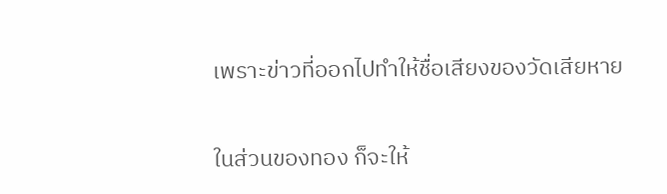เพราะข่าวที่ออกไปทำให้ชื่อเสียงของวัดเสียหาย

ในส่วนของทอง ก็จะให้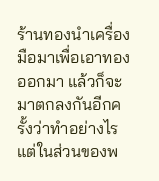ร้านทองนำเครื่องมือมาเพื่อเอาทองออกมา แล้วก็จะมาตกลงกันอีกครั้งว่าทำอย่างไร แต่ในส่วนของพ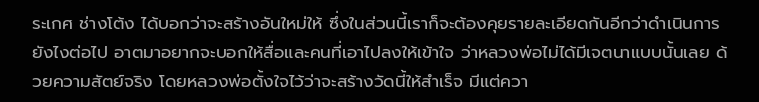ระเกศ ช่างโต้ง ได้บอกว่าจะสร้างอันใหม่ให้ ซึ่งในส่วนนี้เราก็จะต้องคุยรายละเอียดกันอีกว่าดำเนินการยังไงต่อไป อาตมาอยากจะบอกให้สื่อและคนที่เอาไปลงให้เข้าใจ ว่าหลวงพ่อไม่ได้มีเจตนาแบบนั้นเลย ด้วยความสัตย์จริง โดยหลวงพ่อตั้งใจไว้ว่าจะสร้างวัดนี้ให้สำเร็จ มีแต่ควา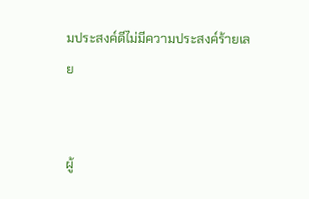มประสงค์ดีไม่มีความประสงค์ร้ายเลย


ผู้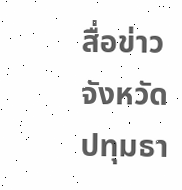สื่อข่าวจังหวัดปทุมธา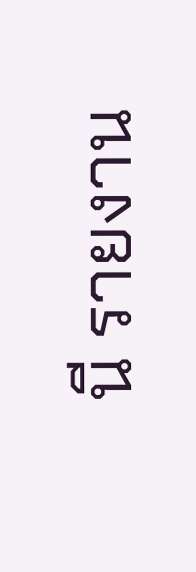นี รายงาน